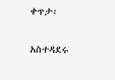ቀጥታ፡

አስተዳደሩ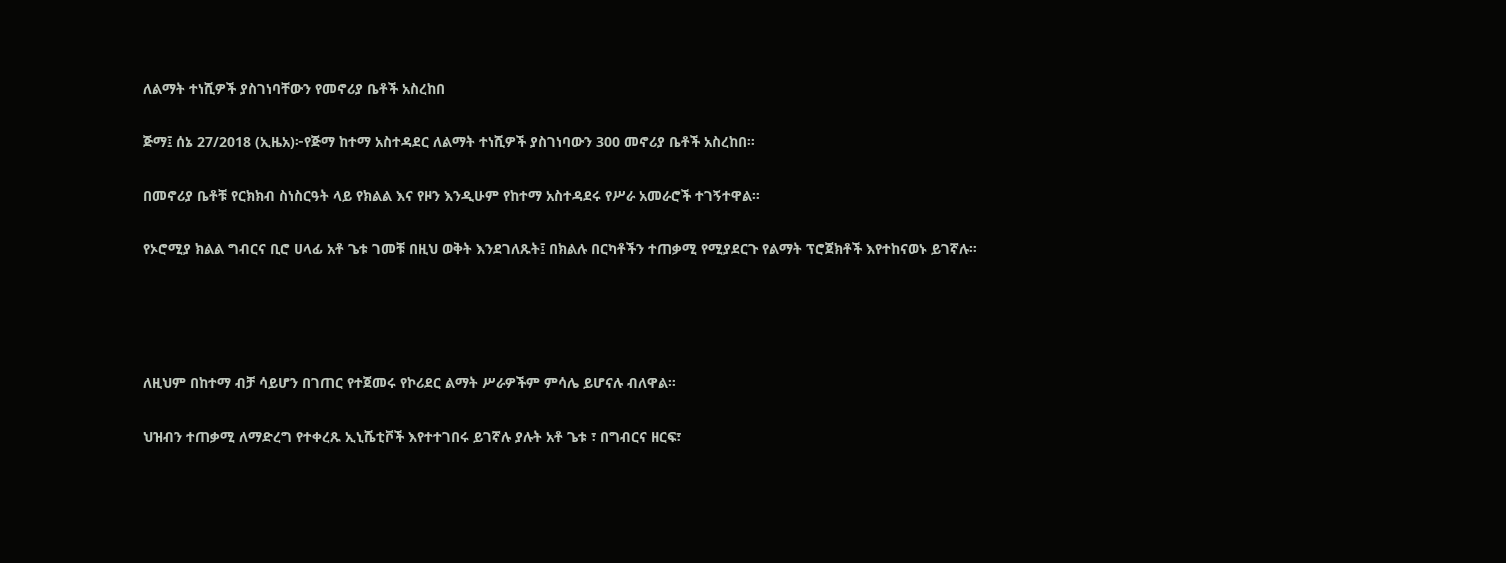ለልማት ተነሺዎች ያስገነባቸውን የመኖሪያ ቤቶች አስረከበ

ጅማ፤ ሰኔ 27/2018 (ኢዜአ)፦የጅማ ከተማ አስተዳደር ለልማት ተነሺዎች ያስገነባውን 300 መኖሪያ ቤቶች አስረከበ።

በመኖሪያ ቤቶቹ የርክክብ ስነስርዓት ላይ የክልል እና የዞን እንዲሁም የከተማ አስተዳደሩ የሥራ አመራሮች ተገኝተዋል።

የኦሮሚያ ክልል ግብርና ቢሮ ሀላፊ አቶ ጌቱ ገመቹ በዚህ ወቅት እንደገለጹት፤ በክልሉ በርካቶችን ተጠቃሚ የሚያደርጉ የልማት ፕሮጀክቶች እየተከናወኑ ይገኛሉ።




ለዚህም በከተማ ብቻ ሳይሆን በገጠር የተጀመሩ የኮሪደር ልማት ሥራዎችም ምሳሌ ይሆናሉ ብለዋል።

ህዝብን ተጠቃሚ ለማድረግ የተቀረጹ ኢኒሼቲቮች እየተተገበሩ ይገኛሉ ያሉት አቶ ጌቱ ፣ በግብርና ዘርፍ፣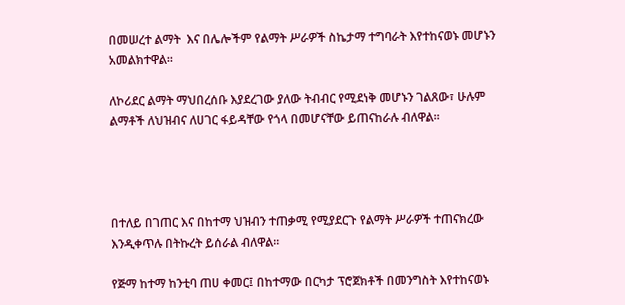በመሠረተ ልማት  እና በሌሎችም የልማት ሥራዎች ስኬታማ ተግባራት እየተከናወኑ መሆኑን አመልክተዋል።

ለኮሪደር ልማት ማህበረሰቡ እያደረገው ያለው ትብብር የሚደነቅ መሆኑን ገልጸው፣ ሁሉም ልማቶች ለህዝብና ለሀገር ፋይዳቸው የጎላ በመሆናቸው ይጠናከራሉ ብለዋል፡፡




በተለይ በገጠር እና በከተማ ህዝብን ተጠቃሚ የሚያደርጉ የልማት ሥራዎች ተጠናክረው እንዲቀጥሉ በትኩረት ይሰራል ብለዋል።

የጅማ ከተማ ከንቲባ ጠሀ ቀመር፤ በከተማው በርካታ ፕሮጀክቶች በመንግስት እየተከናወኑ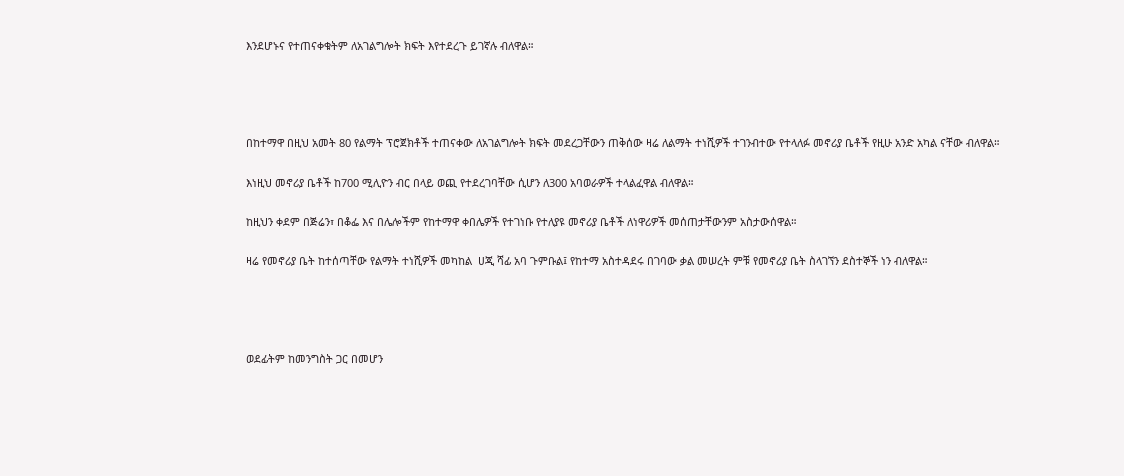እንደሆኑና የተጠናቀቁትም ለአገልግሎት ክፍት እየተደረጉ ይገኛሉ ብለዋል።




በከተማዋ በዚህ አመት 80 የልማት ፕሮጀክቶች ተጠናቀው ለአገልግሎት ክፍት መደረጋቸውን ጠቅሰው ዛሬ ለልማት ተነሺዎች ተገንብተው የተላለፉ መኖሪያ ቤቶች የዚሁ አንድ አካል ናቸው ብለዋል።

እነዚህ መኖሪያ ቤቶች ከ700 ሚሊዮን ብር በላይ ወጪ የተደረገባቸው ሲሆን ለ300 አባወራዎች ተላልፈዋል ብለዋል።

ከዚህን ቀደም በጅሬን፣ በቆፌ እና በሌሎችም የከተማዋ ቀበሌዎች የተገነቡ የተለያዩ መኖሪያ ቤቶች ለነዋሪዎች መሰጠታቸውንም አስታውሰዋል።

ዛሬ የመኖሪያ ቤት ከተሰጣቸው የልማት ተነሺዎች መካከል  ሀጂ ሻፊ አባ ጉምቡል፤ የከተማ አስተዳደሩ በገባው ቃል መሠረት ምቹ የመኖሪያ ቤት ስላገኘን ደስተኞች ነን ብለዋል።




ወደፊትም ከመንግስት ጋር በመሆን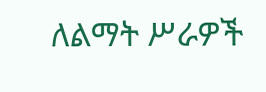ለልማት ሥራዎች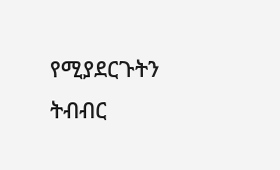የሚያደርጉትን ትብብር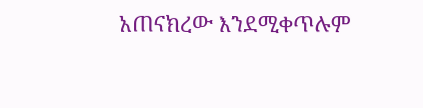አጠናክረው እንደሚቀጥሉም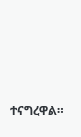ተናግረዋል።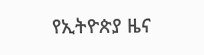የኢትዮጵያ ዜና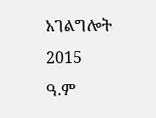አገልግሎት
2015
ዓ.ም